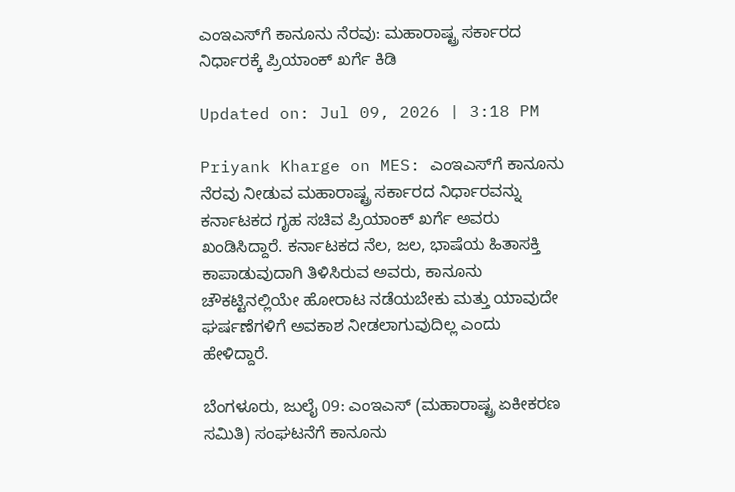ಎಂಇಎಸ್‌ಗೆ ಕಾನೂನು ನೆರವು: ಮಹಾರಾಷ್ಟ್ರ ಸರ್ಕಾರದ ನಿರ್ಧಾರಕ್ಕೆ ಪ್ರಿಯಾಂಕ್ ಖರ್ಗೆ ಕಿಡಿ

Updated on: Jul 09, 2026 | 3:18 PM

Priyank Kharge on MES: ಎಂಇಎಸ್‌ಗೆ ಕಾನೂನು ನೆರವು ನೀಡುವ ಮಹಾರಾಷ್ಟ್ರ ಸರ್ಕಾರದ ನಿರ್ಧಾರವನ್ನು ಕರ್ನಾಟಕದ ಗೃಹ ಸಚಿವ ಪ್ರಿಯಾಂಕ್ ಖರ್ಗೆ ಅವರು ಖಂಡಿಸಿದ್ದಾರೆ. ಕರ್ನಾಟಕದ ನೆಲ, ಜಲ, ಭಾಷೆಯ ಹಿತಾಸಕ್ತಿ ಕಾಪಾಡುವುದಾಗಿ ತಿಳಿಸಿರುವ ಅವರು, ಕಾನೂನು ಚೌಕಟ್ಟಿನಲ್ಲಿಯೇ ಹೋರಾಟ ನಡೆಯಬೇಕು ಮತ್ತು ಯಾವುದೇ ಘರ್ಷಣೆಗಳಿಗೆ ಅವಕಾಶ ನೀಡಲಾಗುವುದಿಲ್ಲ ಎಂದು ಹೇಳಿದ್ದಾರೆ.

ಬೆಂಗಳೂರು, ಜುಲೈ 09: ಎಂಇಎಸ್‌ (ಮಹಾರಾಷ್ಟ್ರ ಏಕೀಕರಣ ಸಮಿತಿ) ಸಂಘಟನೆಗೆ ಕಾನೂನು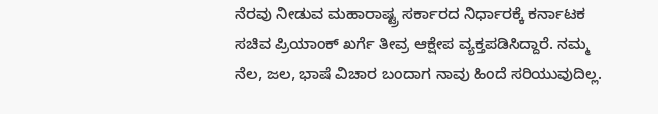ನೆರವು ನೀಡುವ ಮಹಾರಾಷ್ಟ್ರ ಸರ್ಕಾರದ ನಿರ್ಧಾರಕ್ಕೆ ಕರ್ನಾಟಕ ಸಚಿವ ಪ್ರಿಯಾಂಕ್ ಖರ್ಗೆ ತೀವ್ರ ಆಕ್ಷೇಪ ವ್ಯಕ್ತಪಡಿಸಿದ್ದಾರೆ. ನಮ್ಮ ನೆಲ, ಜಲ, ಭಾಷೆ ವಿಚಾರ ಬಂದಾಗ ನಾವು ಹಿಂದೆ ಸರಿಯುವುದಿಲ್ಲ.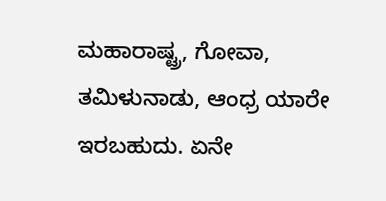ಮಹಾರಾಷ್ಟ್ರ, ಗೋವಾ, ತಮಿಳುನಾಡು, ಆಂಧ್ರ ಯಾರೇ ಇರಬಹುದು. ಏನೇ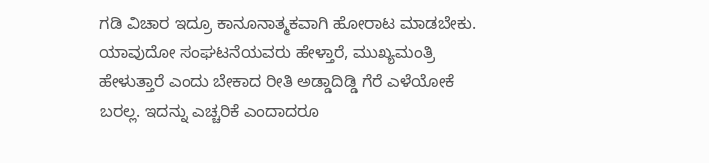ಗಡಿ ವಿಚಾರ ಇದ್ರೂ ಕಾನೂನಾತ್ಮಕವಾಗಿ ಹೋರಾಟ ಮಾಡಬೇಕು. ಯಾವುದೋ ಸಂಘಟನೆಯವರು ಹೇಳ್ತಾರೆ, ಮುಖ್ಯಮಂತ್ರಿ ಹೇಳುತ್ತಾರೆ ಎಂದು ಬೇಕಾದ ರೀತಿ ಅಡ್ಡಾದಿಡ್ಡಿ ಗೆರೆ ಎಳೆಯೋಕೆ ಬರಲ್ಲ. ಇದನ್ನು ಎಚ್ಚರಿಕೆ ಎಂದಾದರೂ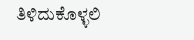ತಿಳಿದುಕೊಳ್ಳಲಿ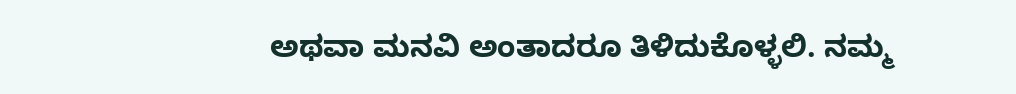ಅಥವಾ ಮನವಿ ಅಂತಾದರೂ ತಿಳಿದುಕೊಳ್ಳಲಿ. ನಮ್ಮ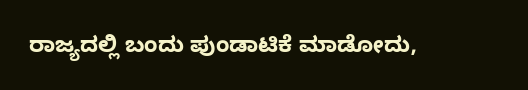ರಾಜ್ಯದಲ್ಲಿ ಬಂದು ಪುಂಡಾಟಿಕೆ ಮಾಡೋದು,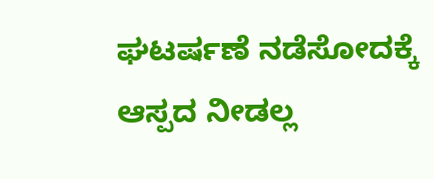ಘಟರ್ಷಣೆ ನಡೆಸೋದಕ್ಕೆ ಆಸ್ಪದ ನೀಡಲ್ಲ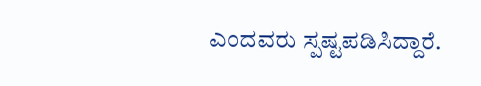ಎಂದವರು ಸ್ಪಷ್ಟಪಡಿಸಿದ್ದಾರೆ.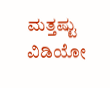ಮತ್ತಷ್ಟು ವಿಡಿಯೋ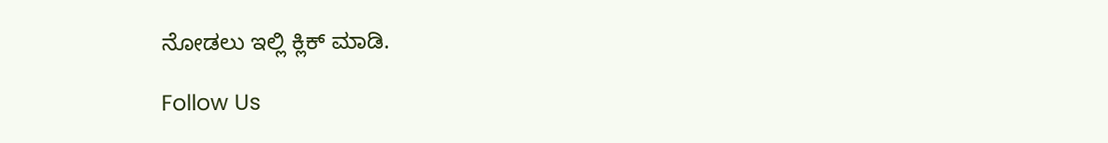ನೋಡಲು ಇಲ್ಲಿ ಕ್ಲಿಕ್ ಮಾಡಿ.

Follow Us